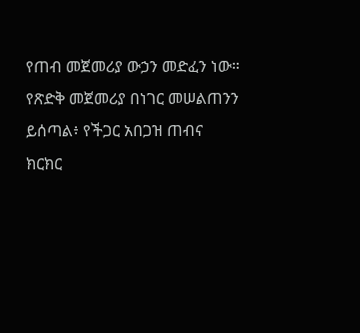የጠብ መጀመሪያ ውኃን መድፈን ነው። የጽድቅ መጀመሪያ በነገር መሠልጠንን ይሰጣል፥ የችጋር አበጋዝ ጠብና ክርክር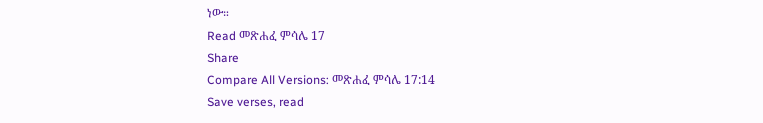ነው።
Read መጽሐፈ ምሳሌ 17
Share
Compare All Versions: መጽሐፈ ምሳሌ 17:14
Save verses, read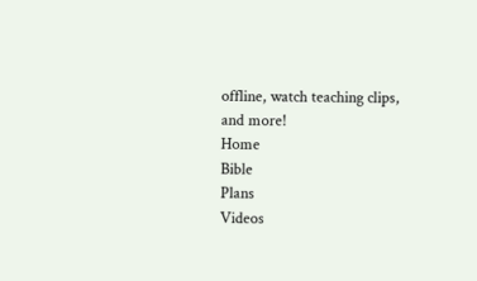offline, watch teaching clips, and more!
Home
Bible
Plans
Videos